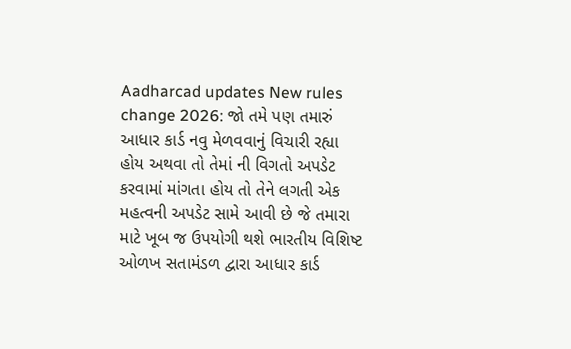Aadharcad updates New rules change 2026: જો તમે પણ તમારું આધાર કાર્ડ નવુ મેળવવાનું વિચારી રહ્યા હોય અથવા તો તેમાં ની વિગતો અપડેટ કરવામાં માંગતા હોય તો તેને લગતી એક મહત્વની અપડેટ સામે આવી છે જે તમારા માટે ખૂબ જ ઉપયોગી થશે ભારતીય વિશિષ્ટ ઓળખ સતામંડળ દ્વારા આધાર કાર્ડ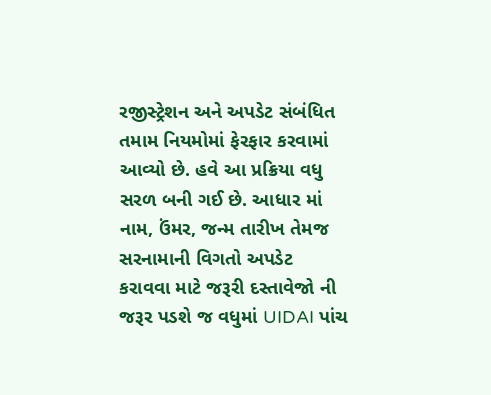રજીસ્ટ્રેશન અને અપડેટ સંબંધિત તમામ નિયમોમાં ફેરફાર કરવામાં આવ્યો છે. હવે આ પ્રક્રિયા વધુ સરળ બની ગઈ છે. આધાર માં નામ, ઉંમર, જન્મ તારીખ તેમજ સરનામાની વિગતો અપડેટ કરાવવા માટે જરૂરી દસ્તાવેજો ની જરૂર પડશે જ વધુમાં UIDAI પાંચ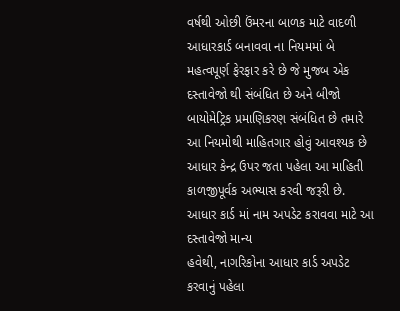વર્ષથી ઓછી ઉંમરના બાળક માટે વાદળી આધારકાર્ડ બનાવવા ના નિયમમાં બે મહત્વપૂર્ણ ફેરફાર કરે છે જે મુજબ એક દસ્તાવેજો થી સંબંધિત છે અને બીજો બાયોમેટ્રિક પ્રમાણિકરણ સંબંધિત છે તમારે આ નિયમોથી માહિતગાર હોવું આવશ્યક છે આધાર કેન્દ્ર ઉપર જતા પહેલા આ માહિતી કાળજીપૂર્વક અભ્યાસ કરવી જરૂરી છે.
આધાર કાર્ડ માં નામ અપડેટ કરાવવા માટે આ દસ્તાવેજો માન્ય
હવેથી, નાગરિકોના આધાર કાર્ડ અપડેટ કરવાનું પહેલા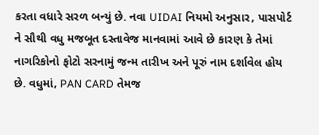કરતા વધારે સરળ બન્યું છે. નવા UIDAI નિયમો અનુસાર, પાસપોર્ટ ને સૌથી વધુ મજબૂત દસ્તાવેજ માનવામાં આવે છે કારણ કે તેમાં નાગરિકોનો ફોટો સરનામું જન્મ તારીખ અને પૂરું નામ દર્શાવેલ હોય છે. વધુમાં, PAN CARD તેમજ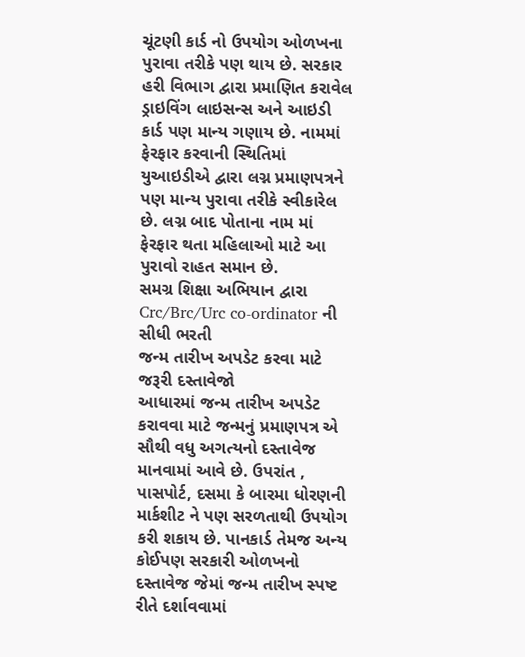ચૂંટણી કાર્ડ નો ઉપયોગ ઓળખના પુરાવા તરીકે પણ થાય છે. સરકાર હરી વિભાગ દ્વારા પ્રમાણિત કરાવેલ ડ્રાઇવિંગ લાઇસન્સ અને આઇડી કાર્ડ પણ માન્ય ગણાય છે. નામમાં ફેરફાર કરવાની સ્થિતિમાં યુઆઇડીએ દ્વારા લગ્ન પ્રમાણપત્રને પણ માન્ય પુરાવા તરીકે સ્વીકારેલ છે. લગ્ન બાદ પોતાના નામ માં ફેરફાર થતા મહિલાઓ માટે આ પુરાવો રાહત સમાન છે.
સમગ્ર શિક્ષા અભિયાન દ્વારા Crc/Brc/Urc co-ordinator ની સીધી ભરતી
જન્મ તારીખ અપડેટ કરવા માટે જરૂરી દસ્તાવેજો
આધારમાં જન્મ તારીખ અપડેટ કરાવવા માટે જન્મનું પ્રમાણપત્ર એ સૌથી વધુ અગત્યનો દસ્તાવેજ માનવામાં આવે છે. ઉપરાંત , પાસપોર્ટ, દસમા કે બારમા ધોરણની માર્કશીટ ને પણ સરળતાથી ઉપયોગ કરી શકાય છે. પાનકાર્ડ તેમજ અન્ય કોઈપણ સરકારી ઓળખનો દસ્તાવેજ જેમાં જન્મ તારીખ સ્પષ્ટ રીતે દર્શાવવામાં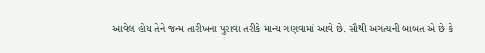આવેલ હોય તેને જન્મ તારીખના પુરાવા તરીકે માન્ય ગણવામાં આવે છે. સૌથી અગત્યની બાબત એ છે કે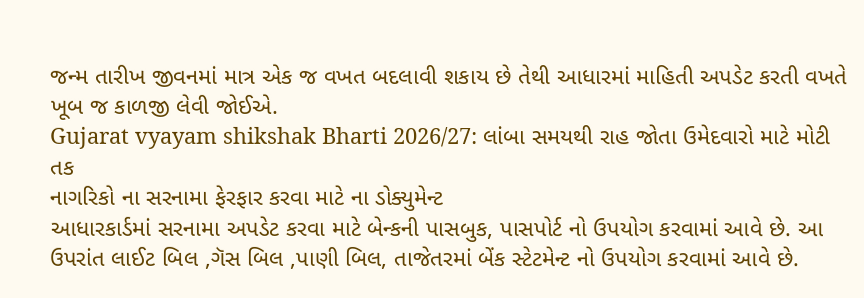જન્મ તારીખ જીવનમાં માત્ર એક જ વખત બદલાવી શકાય છે તેથી આધારમાં માહિતી અપડેટ કરતી વખતે ખૂબ જ કાળજી લેવી જોઈએ.
Gujarat vyayam shikshak Bharti 2026/27: લાંબા સમયથી રાહ જોતા ઉમેદવારો માટે મોટી તક
નાગરિકો ના સરનામા ફેરફાર કરવા માટે ના ડોક્યુમેન્ટ
આધારકાર્ડમાં સરનામા અપડેટ કરવા માટે બેન્કની પાસબુક, પાસપોર્ટ નો ઉપયોગ કરવામાં આવે છે. આ ઉપરાંત લાઈટ બિલ ,ગૅસ બિલ ,પાણી બિલ, તાજેતરમાં બેંક સ્ટેટમેન્ટ નો ઉપયોગ કરવામાં આવે છે.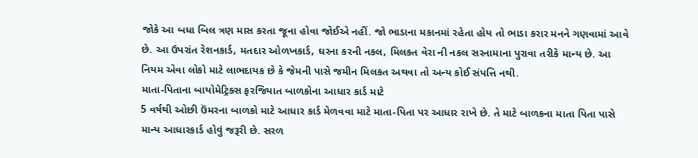જોકે આ બધા બિલ ત્રણ માસ કરતા જૂના હોવા જોઈએ નહીં. જો ભાડાના મકાનમાં રહેતા હોય તો ભાડા કરાર મનને ગણવામાં આવે છે. આ ઉપરાંત રેશનકાર્ડ, મતદાર ઓળખકાર્ડ, ઘરના કરની નકલ, મિલકત વેરા ની નકલ સરનામાના પુરાવા તરીકે માન્ય છે. આ નિયમ એવા લોકો માટે લાભદાયક છે કે જેમની પાસે જમીન મિલકત અથવા તો અન્ય કોઈ સંપત્તિ નથી.
માતા-પિતાના બાયોમેટ્રિક્સ ફરજિયાત બાળકોના આધાર કાર્ડ માટે
5 વર્ષથી ઓછી ઉંમરના બાળકો માટે આધાર કાર્ડ મેળવવા માટે માતા-પિતા પર આધાર રાખે છે. તે માટે બાળકના માતા પિતા પાસે માન્ય આધારકાર્ડ હોવું જરૂરી છે. સરળ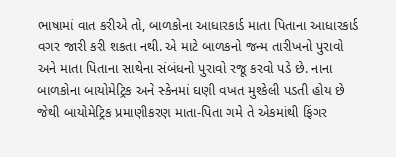ભાષામાં વાત કરીએ તો, બાળકોના આધારકાર્ડ માતા પિતાના આધારકાર્ડ વગર જારી કરી શકતા નથી. એ માટે બાળકનો જન્મ તારીખનો પુરાવો અને માતા પિતાના સાથેના સંબંધનો પુરાવો રજૂ કરવો પડે છે. નાના બાળકોના બાયોમેટ્રિક અને સ્કેનમાં ઘણી વખત મુશ્કેલી પડતી હોય છે જેથી બાયોમેટ્રિક પ્રમાણીકરણ માતા-પિતા ગમે તે એકમાંથી ફિંગર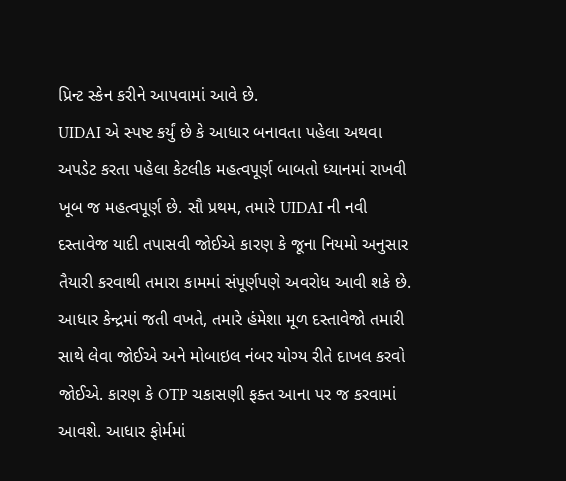પ્રિન્ટ સ્કેન કરીને આપવામાં આવે છે.
UIDAI એ સ્પષ્ટ કર્યું છે કે આધાર બનાવતા પહેલા અથવા અપડેટ કરતા પહેલા કેટલીક મહત્વપૂર્ણ બાબતો ધ્યાનમાં રાખવી ખૂબ જ મહત્વપૂર્ણ છે. સૌ પ્રથમ, તમારે UIDAI ની નવી દસ્તાવેજ યાદી તપાસવી જોઈએ કારણ કે જૂના નિયમો અનુસાર તૈયારી કરવાથી તમારા કામમાં સંપૂર્ણપણે અવરોધ આવી શકે છે. આધાર કેન્દ્રમાં જતી વખતે, તમારે હંમેશા મૂળ દસ્તાવેજો તમારી સાથે લેવા જોઈએ અને મોબાઇલ નંબર યોગ્ય રીતે દાખલ કરવો જોઈએ. કારણ કે OTP ચકાસણી ફક્ત આના પર જ કરવામાં આવશે. આધાર ફોર્મમાં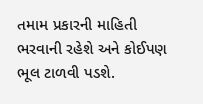તમામ પ્રકારની માહિતી ભરવાની રહેશે અને કોઈપણ ભૂલ ટાળવી પડશે.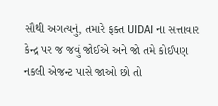સૌથી અગત્યનું, તમારે ફક્ત UIDAI ના સત્તાવાર કેન્દ્ર પર જ જવું જોઈએ અને જો તમે કોઈપણ નકલી એજન્ટ પાસે જાઓ છો તો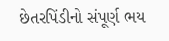છેતરપિંડીનો સંપૂર્ણ ભય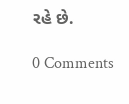રહે છે.

0 Comments